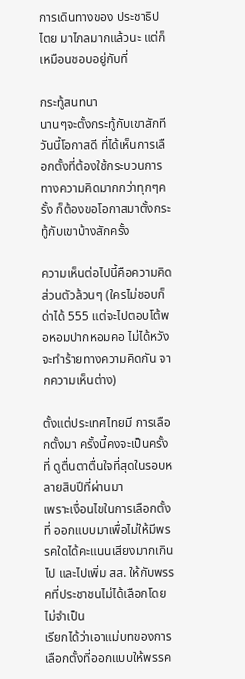การเดินทางของ ประชาธิปไตย มาไกลมากแล้วนะ แต่ก็เหมือนชอบอยู่กับที่

กระทู้สนทนา
นานๆจะตั้งกระทู้กับเขาสักที วันนี้โอกาสดี ที่ได้เห็นการเลือกตั้งที่ต้องใช้กระบวนการทางความคิดมากกว่าทุกๆครั้ง ก็ต้องขอโอกาสมาตั้งกระทู้กับเขาบ้างสักครั้ง

ความเห็นต่อไปนี้คือความคิดส่วนตัวล้วนๆ (ใครไม่ชอบก็ด่าได้ 555 แต่จะไปตอบโต้พอหอมปากหอมคอ ไม่ได้หวังจะทำร้ายทางความคิดกัน จากความเห็นต่าง)

ตั้งแต่ประเทศไทยมี การเลือกตั้งมา ครั้งนี้คงจะเป็นครั้งที่ ดูตื่นตาตื่นใจที่สุดในรอบหลายสิบปีที่ผ่านมา
เพราะเงื่อนไขในการเลือกตั้งที่ ออกแบบมาเพื่อไม่ให้มีพรรคใดได้คะแนนเสียงมากเกินไป และไปเพิ่ม สส. ให้กับพรรคที่ประชาชนไม่ได้เลือกโดยไม่จำเป็น
เรียกได้ว่าเอาแม่บทของการเลือกตั้งที่ออกแบบให้พรรค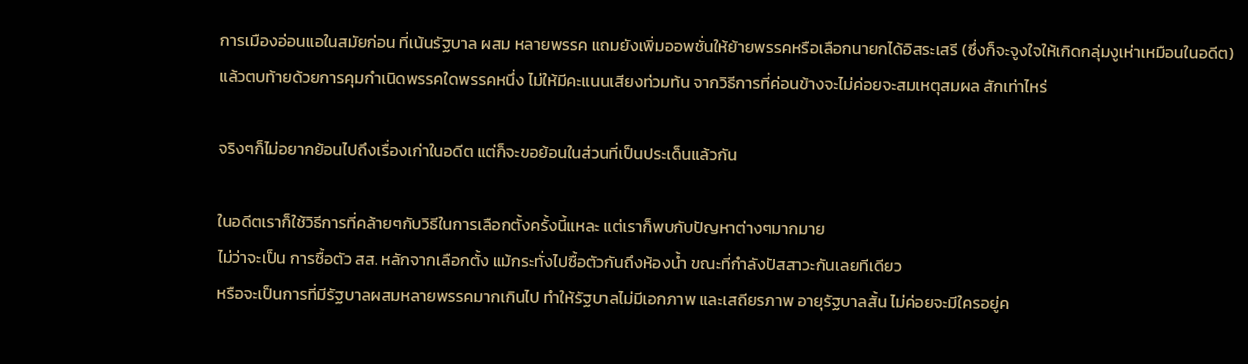การเมืองอ่อนแอในสมัยก่อน ที่เน้นรัฐบาล ผสม หลายพรรค แถมยังเพิ่มออพชั่นให้ย้ายพรรคหรือเลือกนายกได้อิสระเสรี (ซึ่งก็จะจูงใจให้เกิดกลุ่มงูเห่าเหมือนในอดีต)
แล้วตบท้ายด้วยการคุมกำเนิดพรรคใดพรรคหนึ่ง ไม่ให้มีคะแนนเสียงท่วมท้น จากวิธีการที่ค่อนข้างจะไม่ค่อยจะสมเหตุสมผล สักเท่าไหร่

จริงๆก็ไม่อยากย้อนไปถึงเรื่องเก่าในอดีต แต่ก็จะขอย้อนในส่วนที่เป็นประเด็นแล้วกัน

ในอดีตเราก็ใช้วิธีการที่คล้ายๆกับวิธีในการเลือกตั้งครั้งนี้แหละ แต่เราก็พบกับปัญหาต่างๆมากมาย
ไม่ว่าจะเป็น การซื้อตัว สส. หลักจากเลือกตั้ง แม้กระทั่งไปซื้อตัวกันถึงห้องน้ำ ขณะที่กำลังปัสสาวะกันเลยทีเดียว
หรือจะเป็นการที่มีรัฐบาลผสมหลายพรรคมากเกินไป ทำให้รัฐบาลไม่มีเอกภาพ และเสถียรภาพ อายุรัฐบาลสั้น ไม่ค่อยจะมีใครอยู่ค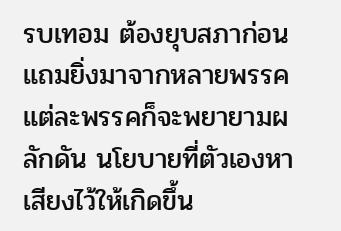รบเทอม ต้องยุบสภาก่อน
แถมยิ่งมาจากหลายพรรค แต่ละพรรคก็จะพยายามผลักดัน นโยบายที่ตัวเองหาเสียงไว้ให้เกิดขึ้น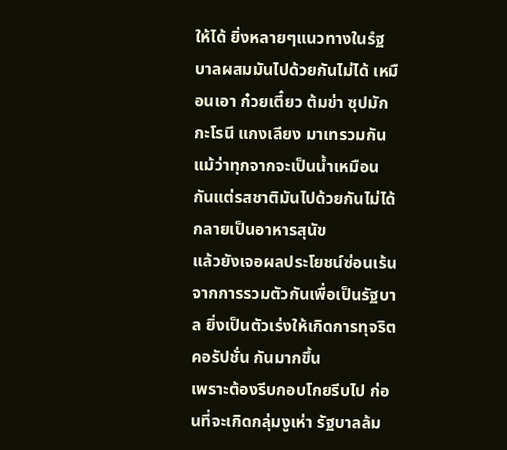ให้ได้ ยิ่งหลายๆแนวทางในรํฐบาลผสมมันไปด้วยกันไม่ได้ เหมือนเอา ก๋วยเตี๋ยว ต้มข่า ซุปมักกะโรนี แกงเลียง มาเทรวมกัน แม้ว่าทุกจากจะเป็นน้ำเหมือนกันแต่รสชาติมันไปด้วยกันไม่ได้กลายเป็นอาหารสุนัข
แล้วยังเจอผลประโยชน์ซ่อนเร้น จากการรวมตัวกันเพื่อเป็นรัฐบาล ยิ่งเป็นตัวเร่งให้เกิดการทุจริต คอรัปชั่น กันมากขึ้น
เพราะต้องรีบกอบโกยรีบไป ก่อนที่จะเกิดกลุ่มงูเห่า รัฐบาลล้ม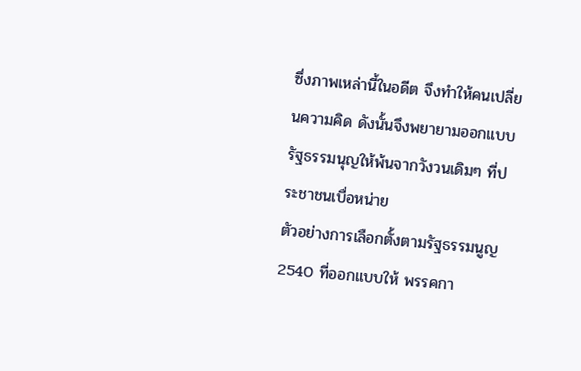ซึ่งภาพเหล่านี้ในอดีต จึงทำให้คนเปลี่ยนความคิด ดังนั้นจึงพยายามออกแบบรัฐธรรมนุญให้พ้นจากวังวนเดิมๆ ที่ประชาชนเบื่อหน่าย
ตัวอย่างการเลือกตั้งตามรัฐธรรมนูญ 2540 ที่ออกแบบให้ พรรคกา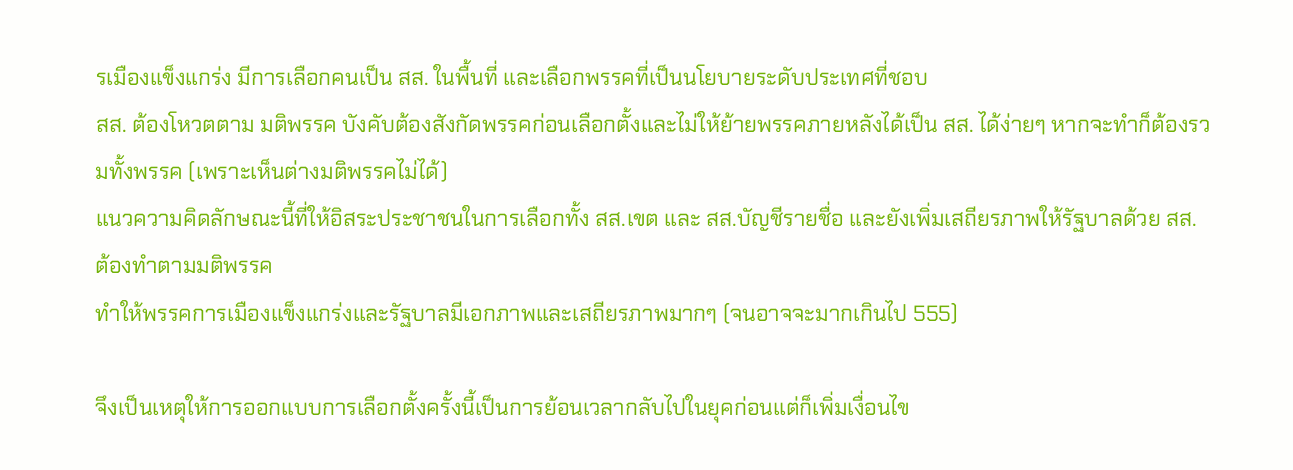รเมืองแข็งแกร่ง มีการเลือกคนเป็น สส. ในพื้นที่ และเลือกพรรคที่เป็นนโยบายระดับประเทศที่ชอบ
สส. ต้องโหวตตาม มติพรรค บังคับต้องสังกัดพรรคก่อนเลือกตั้งและไม่ให้ย้ายพรรคภายหลังได้เป็น สส. ได้ง่ายๆ หากจะทำก็ต้องรวมทั้งพรรค (เพราะเห็นต่างมติพรรคไม่ได้)
แนวความคิดลักษณะนี้ที่ให้อิสระประชาชนในการเลือกทั้ง สส.เขต และ สส.บัญชีรายชื่อ และยังเพิ่มเสถียรภาพให้รัฐบาลด้วย สส. ต้องทำตามมติพรรค
ทำให้พรรคการเมืองแข็งแกร่งและรัฐบาลมีเอกภาพและเสถียรภาพมากๆ (จนอาจจะมากเกินไป 555)

จึงเป็นเหตุให้การออกแบบการเลือกตั้งครั้งนี้เป็นการย้อนเวลากลับไปในยุคก่อนแต่ก็เพิ่มเงื่อนไข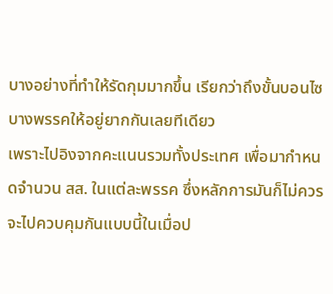บางอย่างที่ทำให้รัดกุมมากขึ้น เรียกว่าถึงขั้นบอนไซ บางพรรคให้อยู่ยากกันเลยทีเดียว
เพราะไปอิงจากคะแนนรวมทั้งประเทศ เพื่อมากำหนดจำนวน สส. ในแต่ละพรรค ซึ่งหลักการมันก็ไม่ควรจะไปควบคุมกันแบบนี้ในเมื่อป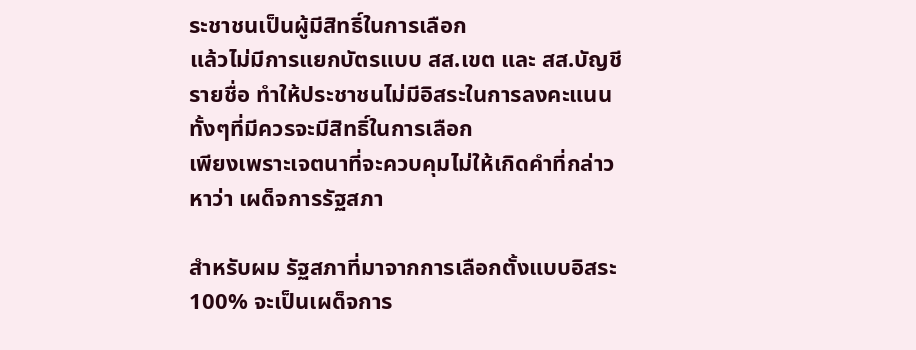ระชาชนเป็นผู้มีสิทธิ์ในการเลือก
แล้วไม่มีการแยกบัตรแบบ สส.เขต และ สส.บัญชีรายชื่อ ทำให้ประชาชนไม่มีอิสระในการลงคะแนน ทั้งๆที่มีควรจะมีสิทธิ์ในการเลือก
เพียงเพราะเจตนาที่จะควบคุมไม่ให้เกิดคำที่กล่าวหาว่า เผด็จการรัฐสภา

สำหรับผม รัฐสภาที่มาจากการเลือกตั้งแบบอิสระ 100% จะเป็นเผด็จการ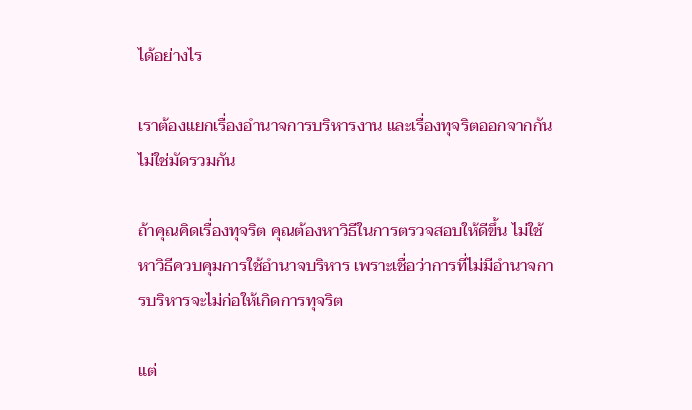ได้อย่างไร

เราต้องแยกเรื่องอำนาจการบริหารงาน และเรื่องทุจริตออกจากกัน ไม่ใช่มัดรวมกัน

ถ้าคุณคิดเรื่องทุจริต คุณต้องหาวิธีในการตรวจสอบให้ดีขึ้น ไม่ใช้หาวิธีควบคุมการใช้อำนาจบริหาร เพราะเชื่อว่าการที่ไม่มีอำนาจการบริหารจะไม่ก่อให้เกิดการทุจริต

แต่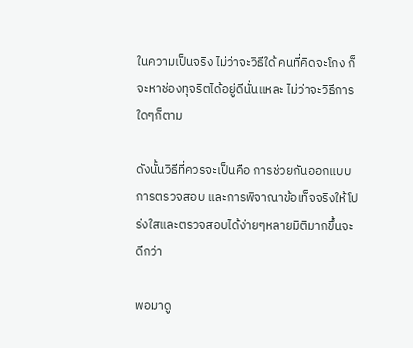ในความเป็นจริง ไม่ว่าจะวิธีใด้ คนที่คิดจะโกง ก็จะหาช่องทุจริตได้อยู่ดีนั่นแหละ ไม่ว่าจะวิธีการใดๆก็ตาม

ดังนั้นวิธีที่ควรจะเป็นคือ การช่วยกันออกแบบการตรวจสอบ และการพิจาณาข้อเท็จจริงให้โปร่งใสและตรวจสอบได้ง่ายๆหลายมิติมากขึ้นจะดีกว่า

พอมาดู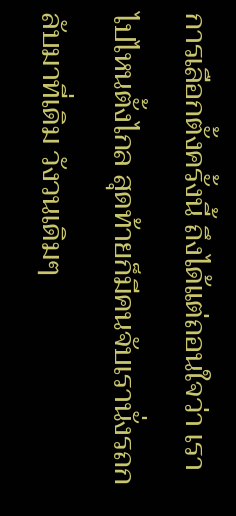การเลือกตั้งครั้งนี้ ถึงได้แต่ถอนใจว่า เราไปไหนตั้งไกล สุดท้ายก็มีคนจับเรานั่งรถกลับมาที่เดิม วังวนเดิมๆ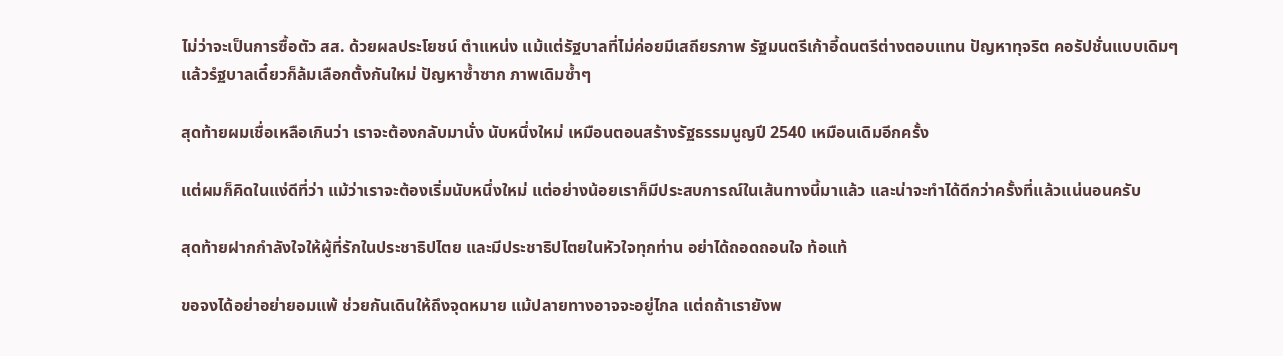ไม่ว่าจะเป็นการซื้อตัว สส. ด้วยผลประโยชน์ ตำแหน่ง แม้แต่รัฐบาลที่ไม่ค่อยมีเสถียรภาพ รัฐมนตรีเก้าอี้ดนตรีต่างตอบแทน ปัญหาทุจริต คอรัปชั่นแบบเดิมๆ แล้วรํฐบาลเดี๋ยวก็ล้มเลือกตั้งกันใหม่ ปัญหาซ้ำซาก ภาพเดิมซ้ำๆ

สุดท้ายผมเชื่อเหลือเกินว่า เราจะต้องกลับมานั่ง นับหนึ่งใหม่ เหมือนตอนสร้างรัฐธรรมนูญปี 2540 เหมือนเดิมอีกครั้ง

แต่ผมก็คิดในแง่ดีที่ว่า แม้ว่าเราจะต้องเริ่มนับหนึ่งใหม่ แต่อย่างน้อยเราก็มีประสบการณ์ในเส้นทางนี้มาแล้ว และน่าจะทำได้ดีกว่าครั้งที่แล้วแน่นอนครับ

สุดท้ายฝากกำลังใจให้ผู้ที่รักในประชาธิปไตย และมีประชาธิปไตยในหัวใจทุกท่าน อย่าได้ถอดถอนใจ ท้อแท้

ขอจงได้อย่าอย่ายอมแพ้ ช่วยกันเดินให้ถึงจุดหมาย แม้ปลายทางอาจจะอยู่ไกล แต่ถถ้าเรายังพ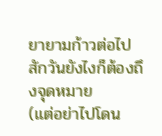ยายามก้าวต่อไป สักวันยังไงก็ต้องถึงจุดหมาย
(แต่อย่าไปโดน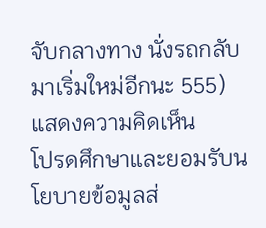จับกลางทาง นั่งรถกลับมาเริ่มใหม่อีกนะ 555)
แสดงความคิดเห็น
โปรดศึกษาและยอมรับนโยบายข้อมูลส่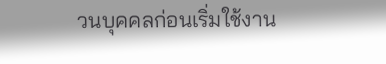วนบุคคลก่อนเริ่มใช้งาน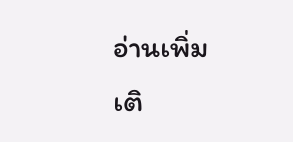อ่านเพิ่มเติ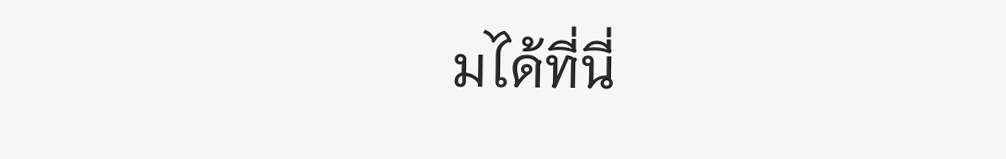มได้ที่นี่